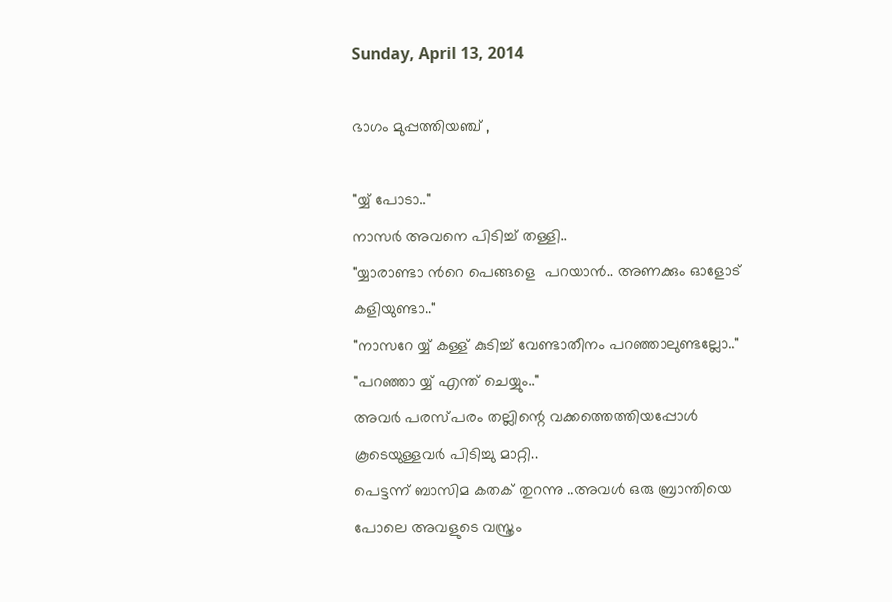Sunday, April 13, 2014

ഭാഗം മുപ്പത്തിയഞ്ച് ,

"യ്യ്‌ പോടാ.."
നാസർ അവനെ പിടിച്ച്‌ തള്ളി..
"യ്യാരാണ്ടാ ൻറെ പെങ്ങളെ  പറയാൻ.. അണക്കും ഓളോട്‌ കളിയുണ്ടാ.."
"നാസറേ യ്യ്‌ കള്ള്‌ കുടിച്ച്‌ വേണ്ടാതീനം പറഞ്ഞാലുണ്ടല്ലോ.."
"പറഞ്ഞാ യ്യ്‌ എന്ത്‌ ചെയ്യും.."
അവർ പരസ്പരം തല്ലിന്റെ വക്കത്തെത്തിയപ്പോൾ കൂടെയുള്ളവർ പിടിച്ചു മാറ്റി..
പെട്ടന്ന് ബാസിമ കതക് തുറന്നു ..അവൾ ഒരു ബ്രാന്തിയെ പോലെ അവളുടെ വസ്ത്രം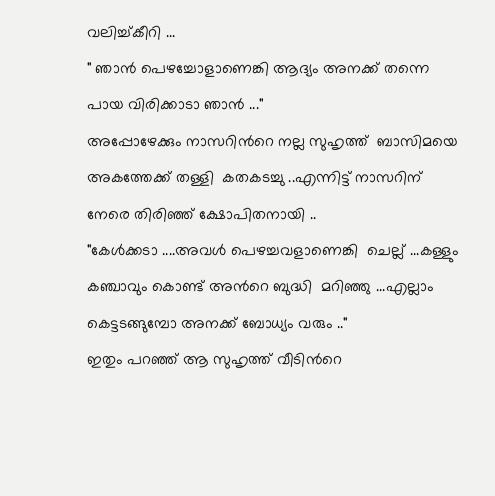വലിച്ച്കീറി ...
" ഞാൻ പെഴച്ചോളാണെങ്കി ആദ്യം അനക്ക് തന്നെ പായ വിരിക്കാടാ ഞാൻ ..."
അപ്പോഴേക്കും നാസറിൻറെ നല്ല സുഹൃത്ത്  ബാസിമയെ അകത്തേക്ക് തള്ളി  കതകടച്ചു ..എന്നിട്ട് നാസറിന് നേരെ തിരിഞ്ഞ് ക്ഷോപിതനായി ..
"കേൾക്കടാ ....അവൾ പെഴച്ചവളാണെങ്കി  ചെല്ല് ...കള്ളും കഞ്ചാവും കൊണ്ട് അൻറെ ബുദ്ധി  മറിഞ്ഞു ...എല്ലാം കെട്ടടങ്ങുമ്പോ അനക്ക്‌ ബോധ്യം വരും .."
ഇതും പറഞ്ഞ് ആ സുഹൃത്ത് വീടിൻറെ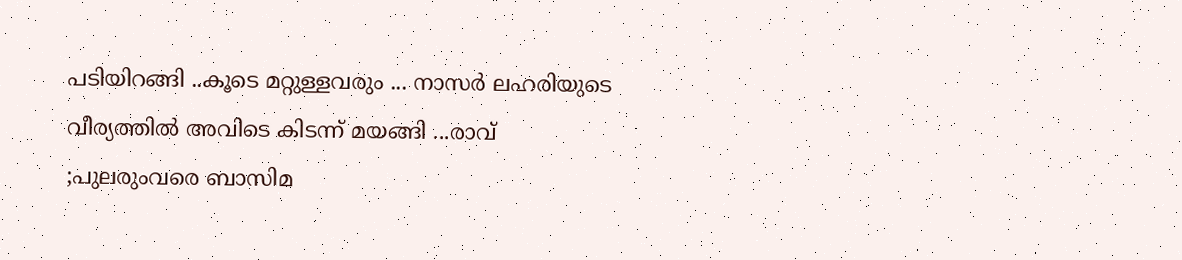പടിയിറങ്ങി ..കൂടെ മറ്റുള്ളവരും ... നാസർ ലഹരിയുടെ  വീര്യത്തിൽ അവിടെ കിടന്ന് മയങ്ങി ...രാവ്   ;പുലരുംവരെ ബാസിമ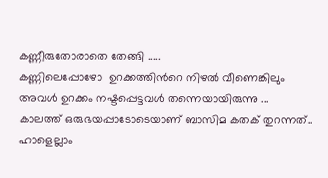കണ്ണീരുതോരാതെ തേങ്ങി .....
കണ്ണിലെപ്പോഴോ  ഉറക്കത്തിൻറെ നിഴൽ വീണെങ്കിലും  അവൾ ഉറക്കം നഷ്ടപ്പെട്ടവൾ തന്നെയായിരുന്നു ...
കാലത്ത് ഒരുഭയപ്പാടോടെയാണ് ബാസിമ കതക് തുറന്നത്..
ഹാളെല്ലാം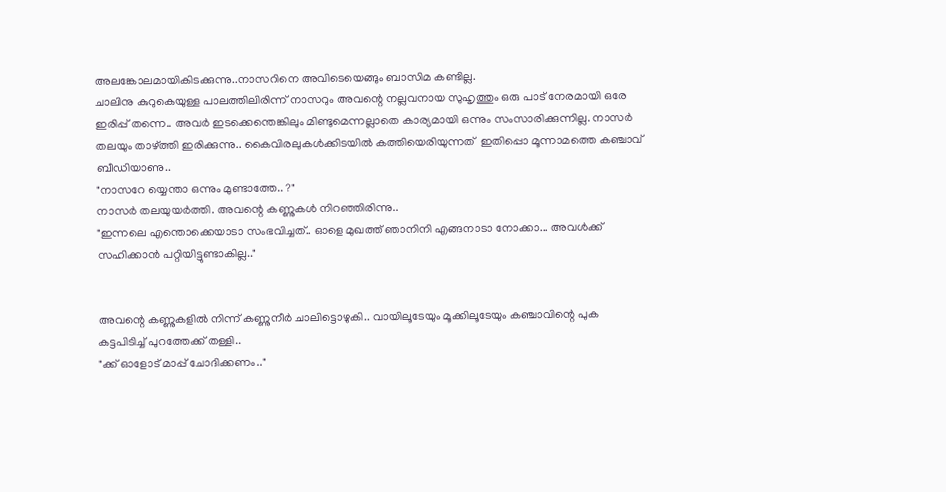അലങ്കോലമായികിടക്കുന്നു..നാസറിനെ അവിടെയെങ്ങും ബാസിമ കണ്ടില്ല.
ചാലിനു കുറുകെയുള്ള പാലത്തിലിരിന്ന് നാസറും അവന്റെ നല്ലവനായ സുഹൃത്തും ഒരു പാട്‌ നേരമായി ഒരേ ഇരിപ്പ്‌ തന്നെ.. അവർ ഇടക്കെന്തെങ്കിലും മിണ്ടുമെന്നല്ലാതെ കാര്യമായി ഒന്നും സംസാരിക്കുന്നില്ല. നാസർ തലയും താഴ്ത്തി ഇരിക്കുന്നു.. കൈവിരലുകൾക്കിടയിൽ കത്തിയെരിയുന്നത്  ഇതിപ്പൊ മൂന്നാമത്തെ കഞ്ചാവ്‌ ബീഡിയാണു..
"നാസറേ യ്യെന്താ ഒന്നും മുണ്ടാത്തേ.. ?"
നാസർ തലയുയർത്തി. അവന്റെ കണ്ണുകൾ നിറഞ്ഞിരിന്നു..
"ഇന്നലെ എന്തൊക്കെയാടാ സംഭവിച്ചത്‌.. ഓളെ മുഖത്ത്‌ ഞാനിനി എങ്ങനാടാ നോക്കാ... അവൾക്ക്‌ സഹിക്കാൻ പറ്റിയിട്ടുണ്ടാകില്ല.."


അവന്റെ കണ്ണുകളിൽ നിന്ന് കണ്ണുനീർ ചാലിട്ടൊഴുകി.. വായിലൂടേയും മൂക്കിലൂടേയും കഞ്ചാവിന്റെ പുക കട്ടപിടിച്ച്‌ പുറത്തേക്ക്‌ തള്ളി..
"ക്ക്‌ ഓളോട്‌ മാപ്പ്‌ ചോദിക്കണം.."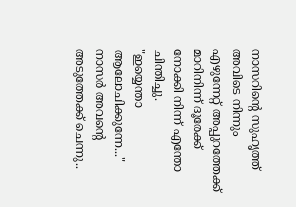നാസറിന്റെ സുഹൃത്ത്‌ അവിടെ നിന്നും എഴുന്നേറ്റ്‌ അപ്പുറത്തേക്ക്‌ മാറിനിന്ന് ദൂരേക്ക്‌ നോക്കി നിന്ന് എന്തോ ചിന്തിച്ചു.
"ഇയ്യെന്താ ആലോചിക്കുന്നേ..."
നാസർ അവന്റെ അടുത്തേക്ക്‌ ചെന്നു..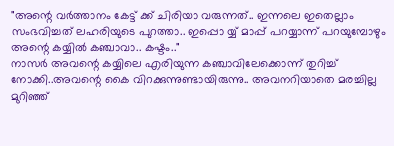"അന്റെ വർത്താനം കേട്ട്‌ ക്ക്‌ ചിരിയാ വരുന്നത്‌.. ഇന്നലെ ഇതെല്ലാം സംഭവിച്ചത്‌ ലഹരിയുടെ പുറത്താ.. ഇപ്പൊ യ്യ്‌ മാപ്പ്‌ പറയ്യാന്ന് പറയുമ്പോഴും അന്റെ കയ്യിൽ കഞ്ചാവാ.. കഷ്ടം.."
നാസർ അവന്റെ കയ്യിലെ എരിയുന്ന കഞ്ചാവിലേക്കൊന്ന് തുറിച്ച്‌ നോക്കി..അവന്റെ കൈ വിറക്കുന്നുണ്ടായിരുന്നു.. അവനറിയാതെ മരച്ചില്ല മുറിഞ്ഞ്‌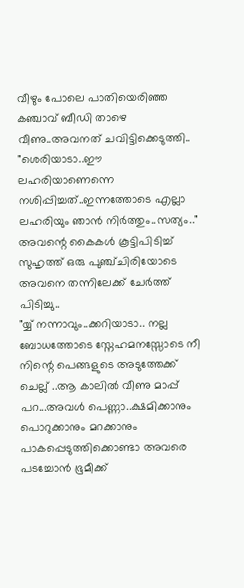വീഴും പോലെ പാതിയെരിഞ്ഞ കഞ്ചാവ്‌ ബീഡി താഴെ വീണു..അവനത്‌ ചവിട്ടിക്കെടുത്തി..
"ശെരിയാടാ..ഈ ലഹരിയാണെന്നെ നശിപ്പിച്ചത്‌..ഇന്നത്തോടെ എല്ലാ ലഹരിയും ഞാൻ നിർത്തും..സത്യം.."
അവന്റെ കൈകൾ കൂട്ടിപിടിച്ച്‌ സുഹൃത്ത്‌ ഒരു പുഞ്ച്ചിരിയോടെ അവനെ തന്നിലേക്ക്‌ ചേർത്ത്‌ പിടിച്ചു..
"യ്യ്‌ നന്നാവും..ക്കറിയാടാ.. നല്ല ബോധത്തോടെ സ്നേഹമനസ്സോടെ നീ നിന്റെ പെങ്ങളുടെ അടുത്തേക്ക്‌ ചെല്ല് ..ആ കാലിൽ വീണു മാപ്പ്‌ പറ...അവൾ പെണ്ണാ..ക്ഷമിക്കാനും പൊറുക്കാനും മറക്കാനും പാകപ്പെടുത്തിക്കൊണ്ടാ അവരെ പടച്ചോൻ ഭൂമീക്ക്‌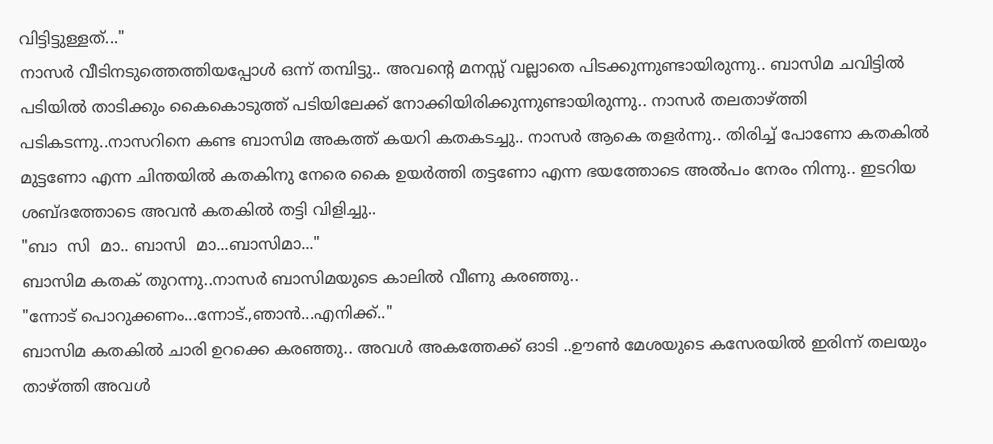വിട്ടിട്ടുള്ളത്‌..."
നാസർ വീടിനടുത്തെത്തിയപ്പോൾ ഒന്ന് തമ്പിട്ടു.. അവന്റെ മനസ്സ്‌ വല്ലാതെ പിടക്കുന്നുണ്ടായിരുന്നു.. ബാസിമ ചവിട്ടിൽ പടിയിൽ താടിക്കും കൈകൊടുത്ത്‌ പടിയിലേക്ക്‌ നോക്കിയിരിക്കുന്നുണ്ടായിരുന്നു.. നാസർ തലതാഴ്ത്തി പടികടന്നു..നാസറിനെ കണ്ട ബാസിമ അകത്ത്‌ കയറി കതകടച്ചു.. നാസർ ആകെ തളർന്നു.. തിരിച്ച്‌ പോണോ കതകിൽ മുട്ടണോ എന്ന ചിന്തയിൽ കതകിനു നേരെ കൈ ഉയർത്തി തട്ടണോ എന്ന ഭയത്തോടെ അൽപം നേരം നിന്നു.. ഇടറിയ ശബ്ദത്തോടെ അവൻ കതകിൽ തട്ടി വിളിച്ചു..
"ബാ  സി  മാ.. ബാസി  മാ...ബാസിമാ..."
ബാസിമ കതക്‌ തുറന്നു..നാസർ ബാസിമയുടെ കാലിൽ വീണു കരഞ്ഞു..
"ന്നോട്‌ പൊറുക്കണം...ന്നോട്‌.,ഞാൻ...എനിക്ക്‌.."
ബാസിമ കതകിൽ ചാരി ഉറക്കെ കരഞ്ഞു.. അവൾ അകത്തേക്ക്‌ ഓടി ..ഊൺ മേശയുടെ കസേരയിൽ ഇരിന്ന് തലയും താഴ്ത്തി അവൾ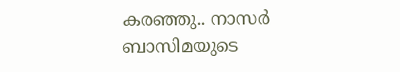കരഞ്ഞു.. നാസർ ബാസിമയുടെ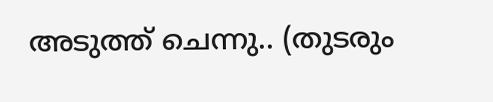അടുത്ത്‌ ചെന്നു.. (തുടരും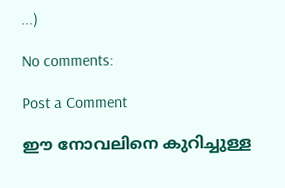...)

No comments:

Post a Comment

ഈ നോവലിനെ കുറിച്ചുള്ള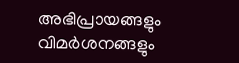അഭിപ്രായങ്ങളും വിമർശനങ്ങളും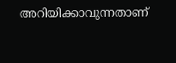അറിയിക്കാവുന്നതാണ്